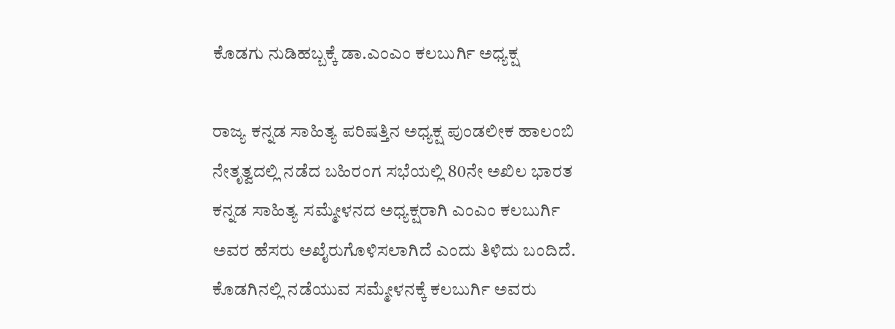ಕೊಡಗು ನುಡಿಹಬ್ಬಕ್ಕೆ ಡಾ.ಎಂಎಂ ಕಲಬುರ್ಗಿ ಅಧ್ಯಕ್ಷ

ರಾಜ್ಯ ಕನ್ನಡ ಸಾಹಿತ್ಯ ಪರಿಷತ್ತಿನ ಅಧ್ಯಕ್ಷ ಪುಂಡಲೀಕ ಹಾಲಂಬಿ ನೇತೃತ್ವದಲ್ಲಿ ನಡೆದ ಬಹಿರಂಗ ಸಭೆಯಲ್ಲಿ 80ನೇ ಅಖಿಲ ಭಾರತ ಕನ್ನಡ ಸಾಹಿತ್ಯ ಸಮ್ಮೇಳನದ ಅಧ್ಯಕ್ಷರಾಗಿ ಎಂಎಂ ಕಲಬುರ್ಗಿ ಅವರ ಹೆಸರು ಅಖೈರುಗೊಳಿಸಲಾಗಿದೆ ಎಂದು ತಿಳಿದು ಬಂದಿದೆ. ಕೊಡಗಿನಲ್ಲಿ ನಡೆಯುವ ಸಮ್ಮೇಳನಕ್ಕೆ ಕಲಬುರ್ಗಿ ಅವರು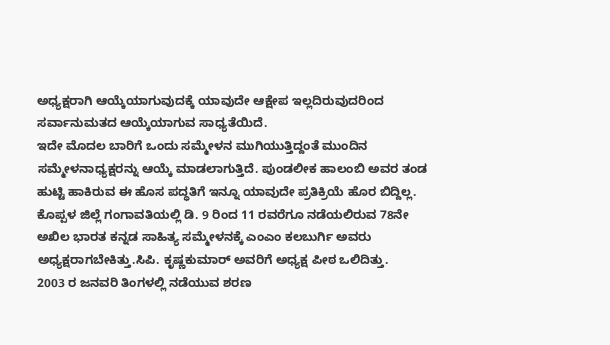ಅಧ್ಯಕ್ಷರಾಗಿ ಆಯ್ಕೆಯಾಗುವುದಕ್ಕೆ ಯಾವುದೇ ಆಕ್ಷೇಪ ಇಲ್ಲದಿರುವುದರಿಂದ ಸರ್ವಾನುಮತದ ಆಯ್ಕೆಯಾಗುವ ಸಾಧ್ಯತೆಯಿದೆ.
ಇದೇ ಮೊದಲ ಬಾರಿಗೆ ಒಂದು ಸಮ್ಮೇಳನ ಮುಗಿಯುತ್ತಿದ್ದಂತೆ ಮುಂದಿನ ಸಮ್ಮೇಳನಾಧ್ಯಕ್ಷರನ್ನು ಆಯ್ಕೆ ಮಾಡಲಾಗುತ್ತಿದೆ. ಪುಂಡಲೀಕ ಹಾಲಂಬಿ ಅವರ ತಂಡ ಹುಟ್ಟಿ ಹಾಕಿರುವ ಈ ಹೊಸ ಪದ್ಧತಿಗೆ ಇನ್ನೂ ಯಾವುದೇ ಪ್ರತಿಕ್ರಿಯೆ ಹೊರ ಬಿದ್ದಿಲ್ಲ.
ಕೊಪ್ಪಳ ಜಿಲ್ಲೆ ಗಂಗಾವತಿಯಲ್ಲಿ ಡಿ. 9 ರಿಂದ 11 ರವರೆಗೂ ನಡೆಯಲಿರುವ 78ನೇ ಅಖಿಲ ಭಾರತ ಕನ್ನಡ ಸಾಹಿತ್ಯ ಸಮ್ಮೇಳನಕ್ಕೆ ಎಂಎಂ ಕಲಬುರ್ಗಿ ಅವರು ಅಧ್ಯಕ್ಷರಾಗಬೇಕಿತ್ತು.ಸಿಪಿ. ಕೃಷ್ಣಕುಮಾರ್ ಅವರಿಗೆ ಅಧ್ಯಕ್ಷ ಪೀಠ ಒಲಿದಿತ್ತು.
2003 ರ ಜನವರಿ ತಿಂಗಳಲ್ಲಿ ನಡೆಯುವ ಶರಣ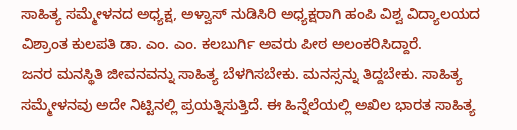ಸಾಹಿತ್ಯ ಸಮ್ಮೇಳನದ ಅಧ್ಯಕ್ಷ, ಅಳ್ವಾಸ್ ನುಡಿಸಿರಿ ಅಧ್ಯಕ್ಷರಾಗಿ ಹಂಪಿ ವಿಶ್ವ ವಿದ್ಯಾಲಯದ ವಿಶ್ರಾಂತ ಕುಲಪತಿ ಡಾ. ಎಂ. ಎಂ. ಕಲಬುರ್ಗಿ ಅವರು ಪೀಠ ಅಲಂಕರಿಸಿದ್ದಾರೆ.
ಜನರ ಮನಸ್ಥಿತಿ ಜೀವನವನ್ನು ಸಾಹಿತ್ಯ ಬೆಳಗಿಸಬೇಕು. ಮನಸ್ಸನ್ನು ತಿದ್ದಬೇಕು. ಸಾಹಿತ್ಯ ಸಮ್ಮೇಳನವು ಅದೇ ನಿಟ್ಟಿನಲ್ಲಿ ಪ್ರಯತ್ನಿಸುತ್ತಿದೆ. ಈ ಹಿನ್ನೆಲೆಯಲ್ಲಿ ಅಖಿಲ ಭಾರತ ಸಾಹಿತ್ಯ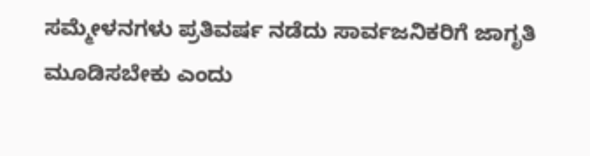ಸಮ್ಮೇಳನಗಳು ಪ್ರತಿವರ್ಷ ನಡೆದು ಸಾರ್ವಜನಿಕರಿಗೆ ಜಾಗೃತಿ ಮೂಡಿಸಬೇಕು ಎಂದು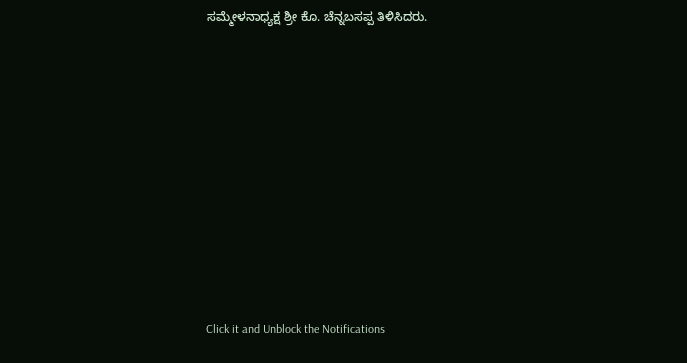ಸಮ್ಮೇಳನಾಧ್ಯಕ್ಷ ಶ್ರೀ ಕೊ. ಚೆನ್ನಬಸಪ್ಪ ತಿಳಿಸಿದರು.












Click it and Unblock the Notifications